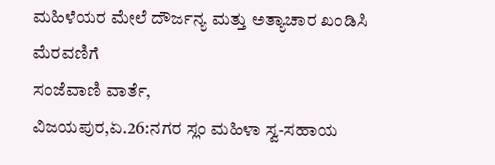ಮಹಿಳೆಯರ ಮೇಲೆ ದೌರ್ಜನ್ಯ ಮತ್ತು ಅತ್ಯಾಚಾರ ಖಂಡಿಸಿ ಮೆರವಣಿಗೆ
ಸಂಜೆವಾಣಿ ವಾರ್ತೆ,
ವಿಜಯಪುರ,ಏ.26:ನಗರ ಸ್ಲಂ ಮಹಿಳಾ ಸ್ವ-ಸಹಾಯ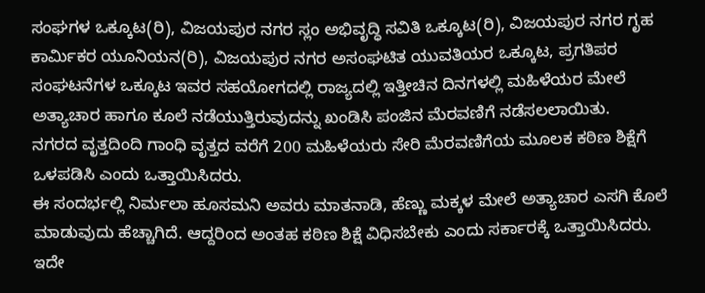ಸಂಘಗಳ ಒಕ್ಕೂಟ(ರಿ), ವಿಜಯಪುರ ನಗರ ಸ್ಲಂ ಅಭಿವೃದ್ಧಿ ಸವಿತಿ ಒಕ್ಕೂಟ(ರಿ), ವಿಜಯಪುರ ನಗರ ಗೃಹ ಕಾರ್ಮಿಕರ ಯೂನಿಯನ(ರಿ), ವಿಜಯಪುರ ನಗರ ಅಸಂಘಟಿತ ಯುವತಿಯರ ಒಕ್ಕೂಟ, ಪ್ರಗತಿಪರ ಸಂಘಟನೆಗಳ ಒಕ್ಕೂಟ ಇವರ ಸಹಯೋಗದಲ್ಲಿ ರಾಜ್ಯದಲ್ಲಿ ಇತ್ತೀಚಿನ ದಿನಗಳಲ್ಲಿ ಮಹಿಳೆಯರ ಮೇಲೆ ಅತ್ಯಾಚಾರ ಹಾಗೂ ಕೂಲೆ ನಡೆಯುತ್ತಿರುವುದನ್ನು ಖಂಡಿಸಿ ಪಂಜಿನ ಮೆರವಣಿಗೆ ನಡೆಸಲಲಾಯಿತು.
ನಗರದ ವೃತ್ತದಿಂದಿ ಗಾಂಧಿ ವೃತ್ತದ ವರೆಗೆ 200 ಮಹಿಳೆಯರು ಸೇರಿ ಮೆರವಣಿಗೆಯ ಮೂಲಕ ಕಠಿಣ ಶಿಕ್ಷೆಗೆ ಒಳಪಡಿಸಿ ಎಂದು ಒತ್ತಾಯಿಸಿದರು.
ಈ ಸಂದರ್ಭಲ್ಲಿ ನಿರ್ಮಲಾ ಹೂಸಮನಿ ಅವರು ಮಾತನಾಡಿ, ಹೆಣ್ಣು ಮಕ್ಕಳ ಮೇಲೆ ಅತ್ಯಾಚಾರ ಎಸಗಿ ಕೊಲೆ ಮಾಡುವುದು ಹೆಚ್ಚಾಗಿದೆ. ಆದ್ದರಿಂದ ಅಂತಹ ಕಠಿಣ ಶಿಕ್ಷೆ ವಿಧಿಸಬೇಕು ಎಂದು ಸರ್ಕಾರಕ್ಕೆ ಒತ್ತಾಯಿಸಿದರು.
ಇದೇ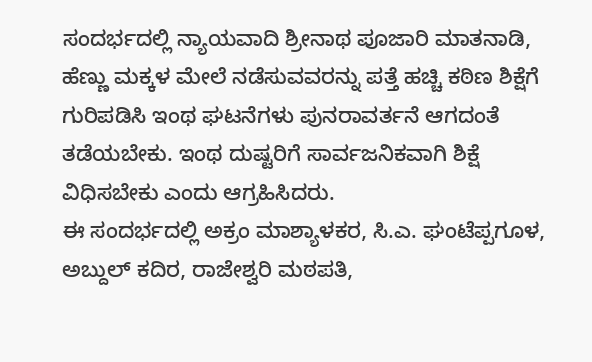ಸಂದರ್ಭದಲ್ಲಿ ನ್ಯಾಯವಾದಿ ಶ್ರೀನಾಥ ಪೂಜಾರಿ ಮಾತನಾಡಿ, ಹೆಣ್ಣು ಮಕ್ಕಳ ಮೇಲೆ ನಡೆಸುವವರನ್ನು ಪತ್ತೆ ಹಚ್ಚಿ ಕಠಿಣ ಶಿಕ್ಷೆಗೆ ಗುರಿಪಡಿಸಿ ಇಂಥ ಘಟನೆಗಳು ಪುನರಾವರ್ತನೆ ಆಗದಂತೆ ತಡೆಯಬೇಕು. ಇಂಥ ದುಷ್ಟರಿಗೆ ಸಾರ್ವಜನಿಕವಾಗಿ ಶಿಕ್ಷೆ ವಿಧಿಸಬೇಕು ಎಂದು ಆಗ್ರಹಿಸಿದರು.
ಈ ಸಂದರ್ಭದಲ್ಲಿ ಅಕ್ರಂ ಮಾಶ್ಯಾಳಕರ, ಸಿ.ಎ. ಘಂಟೆಪ್ಪಗೂಳ, ಅಬ್ದುಲ್ ಕದಿರ, ರಾಜೇಶ್ವರಿ ಮಠಪತಿ,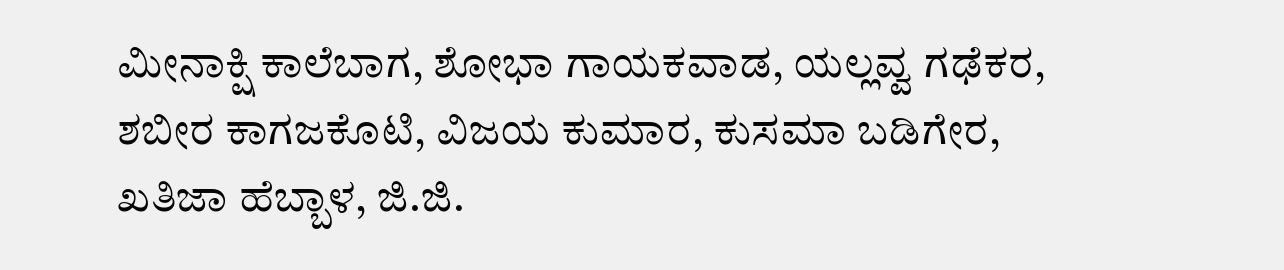ಮೀನಾಕ್ಷಿ ಕಾಲೆಬಾಗ, ಶೋಭಾ ಗಾಯಕವಾಡ, ಯಲ್ಲವ್ವ ಗಢೆಕರ, ಶಬೀರ ಕಾಗಜಕೊಟಿ, ವಿಜಯ ಕುಮಾರ, ಕುಸಮಾ ಬಡಿಗೇರ, ಖತಿಜಾ ಹೆಬ್ಬಾಳ, ಜಿ.ಜಿ.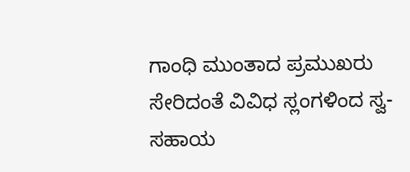ಗಾಂಧಿ ಮುಂತಾದ ಪ್ರಮುಖರು ಸೇರಿದಂತೆ ವಿವಿಧ ಸ್ಲಂಗಳಿಂದ ಸ್ವ-ಸಹಾಯ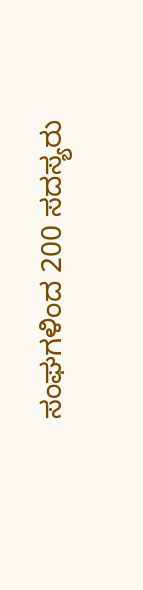ಸಂಘಗಳಿಂದ 200 ಸದಸ್ಯರು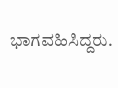ಭಾಗವಹಿಸಿದ್ದರು.